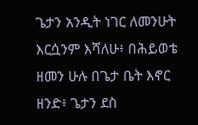ጌታን አንዲት ነገር ለመንሁት እርሷንም እሻለሁ፥ በሕይወቴ ዘመን ሁሉ በጌታ ቤት እኖር ዘንድ፥ ጌታን ደስ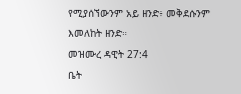የሚያሰኘውንም አይ ዘንድ፥ መቅደሱንም እመለከት ዘንድ።
መዝሙረ ዳዊት 27:4
ቤት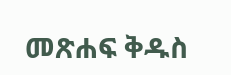መጽሐፍ ቅዱስ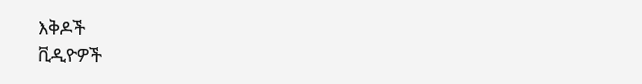እቅዶች
ቪዲዮዎች